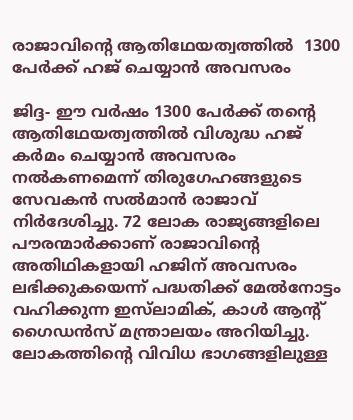രാജാവിന്റെ ആതിഥേയത്വത്തിൽ  1300 പേർക്ക് ഹജ് ചെയ്യാൻ അവസരം

ജിദ്ദ- ഈ വർഷം 1300 പേർക്ക് തന്റെ ആതിഥേയത്വത്തിൽ വിശുദ്ധ ഹജ് കർമം ചെയ്യാൻ അവസരം നൽകണമെന്ന് തിരുഗേഹങ്ങളുടെ സേവകൻ സൽമാൻ രാജാവ് നിർദേശിച്ചു. 72 ലോക രാജ്യങ്ങളിലെ പൗരന്മാർക്കാണ് രാജാവിന്റെ അതിഥികളായി ഹജിന് അവസരം ലഭിക്കുകയെന്ന് പദ്ധതിക്ക് മേൽനോട്ടം വഹിക്കുന്ന ഇസ്‌ലാമിക്, കാൾ ആന്റ് ഗൈഡൻസ് മന്ത്രാലയം അറിയിച്ചു. ലോകത്തിന്റെ വിവിധ ഭാഗങ്ങളിലുള്ള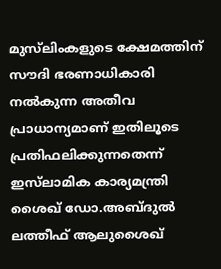മുസ്‌ലിംകളുടെ ക്ഷേമത്തിന് സൗദി ഭരണാധികാരി നൽകുന്ന അതീവ പ്രാധാന്യമാണ് ഇതിലൂടെ പ്രതിഫലിക്കുന്നതെന്ന് ഇസ്‌ലാമിക കാര്യമന്ത്രി ശൈഖ് ഡോ.അബ്ദുൽ ലത്തീഫ് ആലുശൈഖ്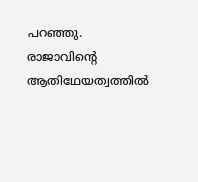പറഞ്ഞു.
രാജാവിന്റെ ആതിഥേയത്വത്തിൽ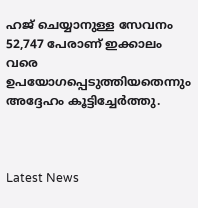ഹജ് ചെയ്യാനുള്ള സേവനം 52,747 പേരാണ് ഇക്കാലം വരെ ഉപയോഗപ്പെടുത്തിയതെന്നും അദ്ദേഹം കൂട്ടിച്ചേർത്തു.



Latest News